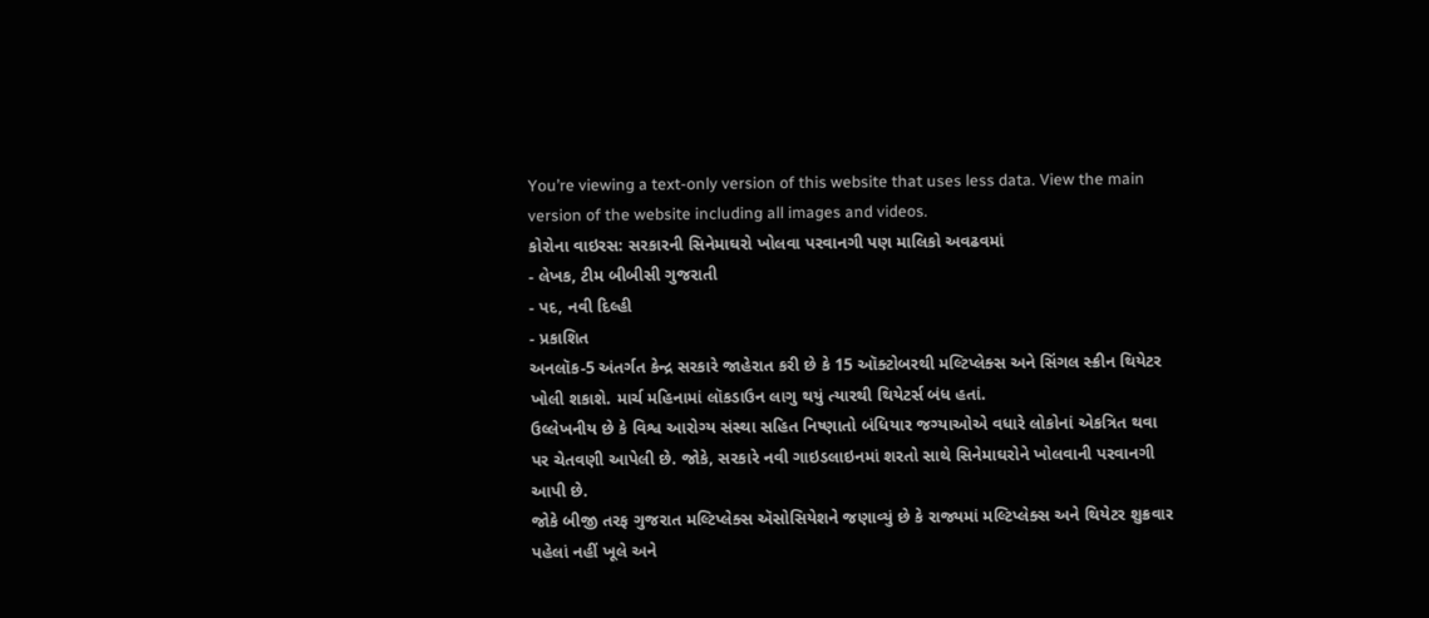You’re viewing a text-only version of this website that uses less data. View the main version of the website including all images and videos.
કોરોના વાઇરસ: સરકારની સિનેમાઘરો ખોલવા પરવાનગી પણ માલિકો અવઢવમાં
- લેખક, ટીમ બીબીસી ગુજરાતી
- પદ, નવી દિલ્હી
- પ્રકાશિત
અનલૉક-5 અંતર્ગત કેન્દ્ર સરકારે જાહેરાત કરી છે કે 15 ઑક્ટોબરથી મલ્ટિપ્લેક્સ અને સિંગલ સ્ક્રીન થિયેટર ખોલી શકાશે. માર્ચ મહિનામાં લૉકડાઉન લાગુ થયું ત્યારથી થિયેટર્સ બંધ હતાં.
ઉલ્લેખનીય છે કે વિશ્વ આરોગ્ય સંસ્થા સહિત નિષ્ણાતો બંધિયાર જગ્યાઓએ વધારે લોકોનાં એકત્રિત થવા પર ચેતવણી આપેલી છે. જોકે, સરકારે નવી ગાઇડલાઇનમાં શરતો સાથે સિનેમાઘરોને ખોલવાની પરવાનગી આપી છે.
જોકે બીજી તરફ ગુજરાત મલ્ટિપ્લેક્સ ઍસોસિયેશને જણાવ્યું છે કે રાજ્યમાં મલ્ટિપ્લેક્સ અને થિયેટર શુક્રવાર પહેલાં નહીં ખૂલે અને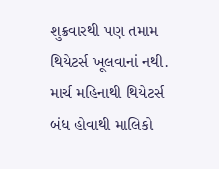શુક્રવારથી પણ તમામ થિયેટર્સ ખૂલવાનાં નથી.
માર્ચ મહિનાથી થિયેટર્સ બંધ હોવાથી માલિકો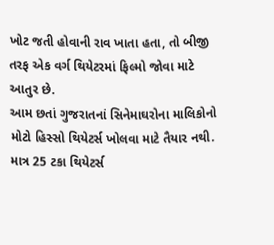ખોટ જતી હોવાની રાવ ખાતા હતા, તો બીજી તરફ એક વર્ગ થિયેટરમાં ફિલ્મો જોવા માટે આતુર છે.
આમ છતાં ગુજરાતનાં સિનેમાઘરોના માલિકોનો મોટો હિસ્સો થિયેટર્સ ખોલવા માટે તૈયાર નથી.
માત્ર 25 ટકા થિયેટર્સ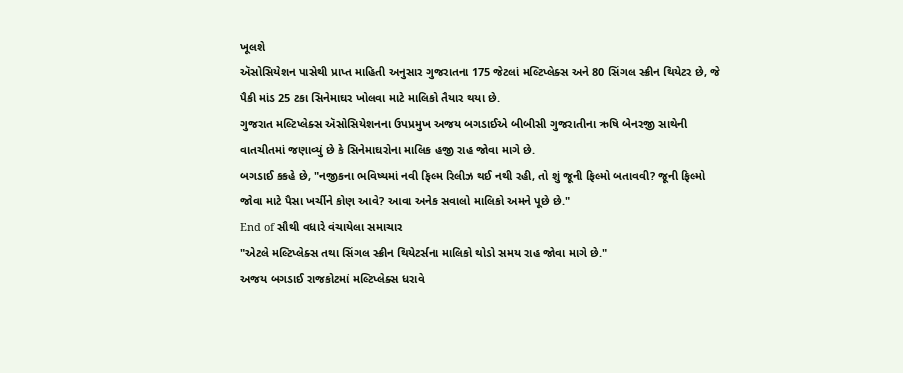ખૂલશે
ઍસોસિયેશન પાસેથી પ્રાપ્ત માહિતી અનુસાર ગુજરાતના 175 જેટલાં મલ્ટિપ્લેક્સ અને 80 સિંગલ સ્ક્રીન થિયેટર છે, જે પૈકી માંડ 25 ટકા સિનેમાઘર ખોલવા માટે માલિકો તૈયાર થયા છે.
ગુજરાત મલ્ટિપ્લેક્સ ઍસોસિયેશનના ઉપપ્રમુખ અજય બગડાઈએ બીબીસી ગુજરાતીના ઋષિ બેનરજી સાથેની વાતચીતમાં જણાવ્યું છે કે સિનેમાઘરોના માલિક હજી રાહ જોવા માગે છે.
બગડાઈ કકહે છે, "નજીકના ભવિષ્યમાં નવી ફિલ્મ રિલીઝ થઈ નથી રહી, તો શું જૂની ફિલ્મો બતાવવી? જૂની ફિલ્મો જોવા માટે પૈસા ખર્ચીને કોણ આવે? આવા અનેક સવાલો માલિકો અમને પૂછે છે."
End of સૌથી વધારે વંચાયેલા સમાચાર
"એટલે મલ્ટિપ્લેક્સ તથા સિંગલ સ્ક્રીન થિયેટર્સના માલિકો થોડો સમય રાહ જોવા માગે છે."
અજય બગડાઈ રાજકોટમાં મલ્ટિપ્લેક્સ ધરાવે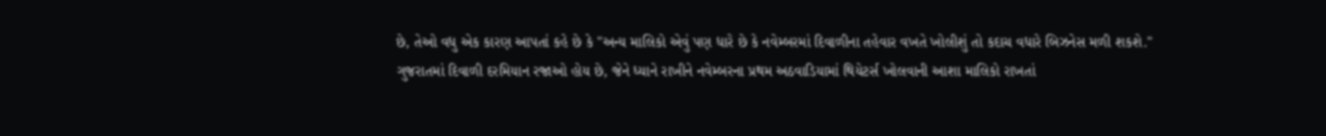છે, તેઓ વધુ એક કારણ આપતાં કહે છે કે "અન્ય માલિકો એવું પણ ધારે છે કે નવેમ્બરમાં દિવાળીના તહેવાર વખતે ખોલીશું તો કદાચ વધારે બિઝનેસ મળી શકશે."
ગુજરાતમાં દિવાળી દરમિયાન રજાઓ હોય છે, જેને ધ્યાને રાખીને નવેમ્બરના પ્રથમ અઠવાડિયામાં થિયેટર્સ ખોલવાની આશા માલિકો રાખતાં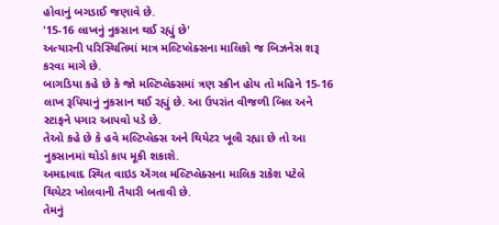હોવાનું બગડાઈ જણાવે છે.
'15-16 લાખનું નુકસાન થઈ રહ્યું છે'
અત્યારની પરિસ્થિતિમાં માત્ર મલ્ટિપ્લેક્સના માલિકો જ બિઝનેસ શરૂ કરવા માગે છે.
બાગડિયા કહે છે કે જો મલ્ટિપ્લેક્સમાં ત્રણ સ્ક્રીન હોય તો મહિને 15-16 લાખ રૂપિયાનું નુકસાન થઈ રહ્યું છે. આ ઉપરાંત વીજળી બિલ અને સ્ટાફને પગાર આપવો પડે છે.
તેઓ કહે છે કે હવે મલ્ટિપ્લેક્સ અને થિયેટર ખૂલી રહ્યા છે તો આ નુકસાનમાં થોડો કાપ મૂકી શકાશે.
અમદાવાદ સ્થિત વાઇડ ઍંગલ મલ્ટિપ્લેક્સના માલિક રાકેશ પટેલે થિયેટર ખોલવાની તૈયારી બતાવી છે.
તેમનું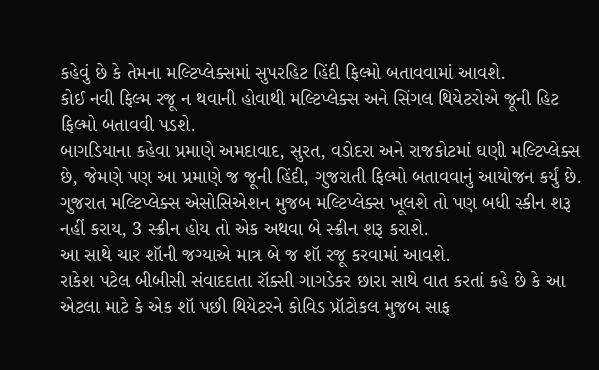કહેવું છે કે તેમના મલ્ટિપ્લેક્સમાં સુપરહિટ હિંદી ફિલ્મો બતાવવામાં આવશે.
કોઈ નવી ફિલ્મ રજૂ ન થવાની હોવાથી મલ્ટિપ્લેક્સ અને સિંગલ થિયેટરોએ જૂની હિટ ફિલ્મો બતાવવી પડશે.
બાગડિયાના કહેવા પ્રમાણે અમદાવાદ, સુરત, વડોદરા અને રાજકોટમાં ઘણી મલ્ટિપ્લેક્સ છે, જેમણે પણ આ પ્રમાણે જ જૂની હિંદી, ગુજરાતી ફિલ્મો બતાવવાનું આયોજન કર્યું છે.
ગુજરાત મલ્ટિપ્લેક્સ એસોસિએશન મુજબ મલ્ટિપ્લેક્સ ખૂલશે તો પણ બધી સ્કીન શરૂ નહીં કરાય, 3 સ્ક્રીન હોય તો એક અથવા બે સ્ક્રીન શરૂ કરાશે.
આ સાથે ચાર શૉની જગ્યાએ માત્ર બે જ શૉ રજૂ કરવામાં આવશે.
રાકેશ પટેલ બીબીસી સંવાદદાતા રૉક્સી ગાગડેકર છારા સાથે વાત કરતાં કહે છે કે આ એટલા માટે કે એક શૉ પછી થિયેટરને કોવિડ પ્રૉટોકલ મુજબ સાફ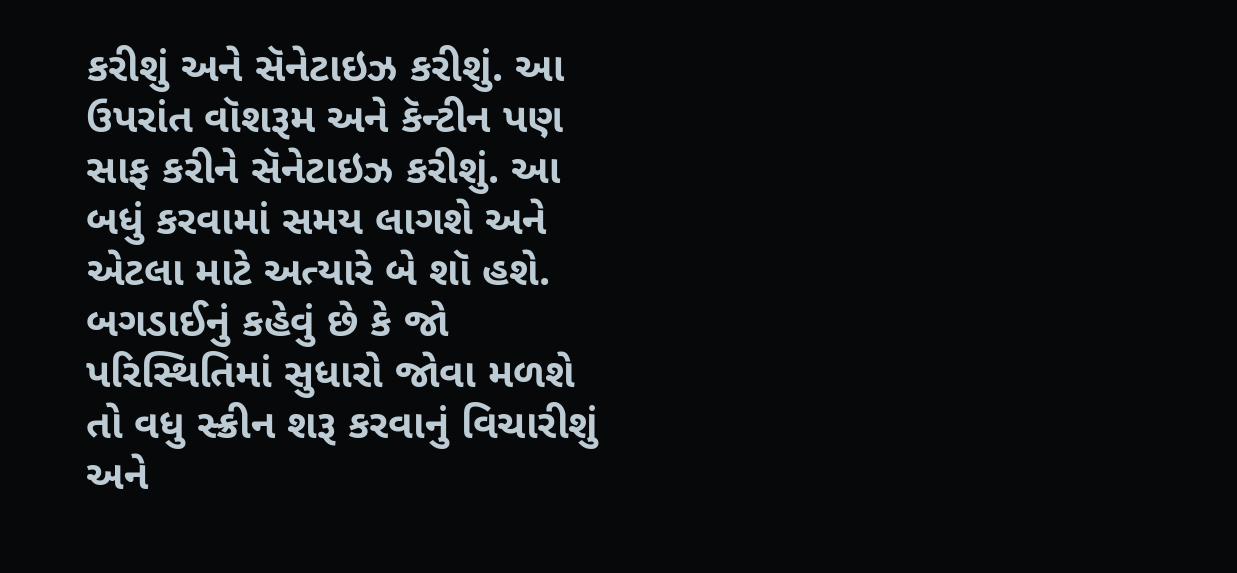કરીશું અને સૅનેટાઇઝ કરીશું. આ ઉપરાંત વૉશરૂમ અને કૅન્ટીન પણ સાફ કરીને સૅનેટાઇઝ કરીશું. આ બધું કરવામાં સમય લાગશે અને એટલા માટે અત્યારે બે શૉ હશે.
બગડાઈનું કહેવું છે કે જો પરિસ્થિતિમાં સુધારો જોવા મળશે તો વધુ સ્ક્રીન શરૂ કરવાનું વિચારીશું અને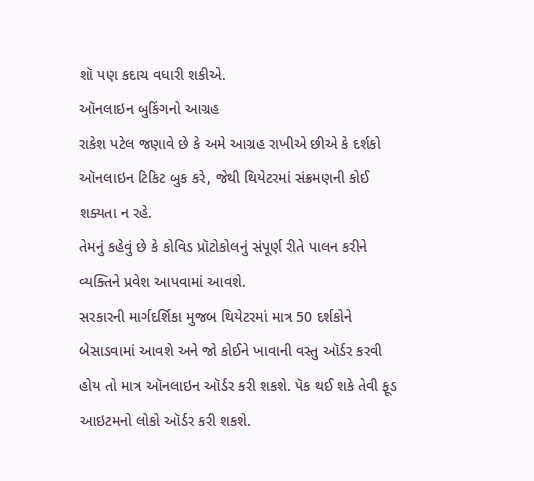શૉ પણ કદાચ વધારી શકીએ.
ઑનલાઇન બુકિંગનો આગ્રહ
રાકેશ પટેલ જણાવે છે કે અમે આગ્રહ રાખીએ છીએ કે દર્શકો ઑનલાઇન ટિકિટ બુક કરે, જેથી થિયેટરમાં સંક્રમણની કોઈ શક્યતા ન રહે.
તેમનું કહેવું છે કે કોવિડ પ્રૉટોકોલનું સંપૂર્ણ રીતે પાલન કરીને વ્યક્તિને પ્રવેશ આપવામાં આવશે.
સરકારની માર્ગદર્શિકા મુજબ થિયેટરમાં માત્ર 50 દર્શકોને બેસાડવામાં આવશે અને જો કોઈને ખાવાની વસ્તુ ઑર્ડર કરવી હોય તો માત્ર ઑનલાઇન ઑર્ડર કરી શકશે. પૅક થઈ શકે તેવી ફૂડ આઇટમનો લોકો ઑર્ડર કરી શકશે.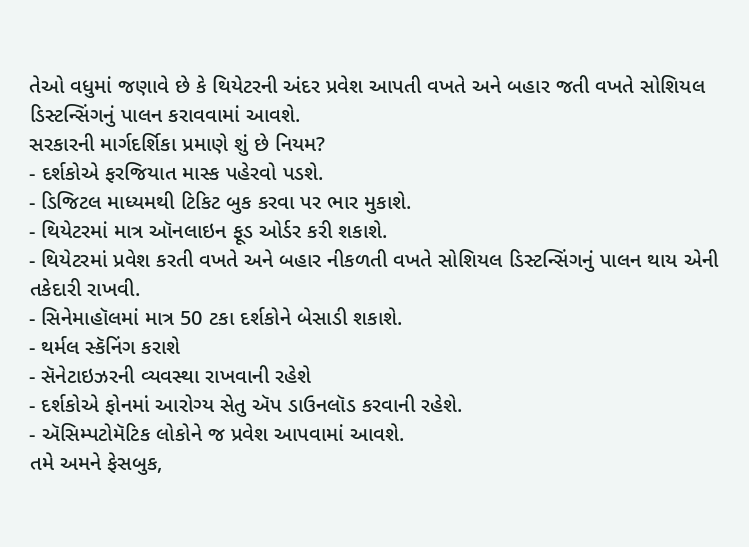તેઓ વધુમાં જણાવે છે કે થિયેટરની અંદર પ્રવેશ આપતી વખતે અને બહાર જતી વખતે સોશિયલ ડિસ્ટન્સિંગનું પાલન કરાવવામાં આવશે.
સરકારની માર્ગદર્શિકા પ્રમાણે શું છે નિયમ?
- દર્શકોએ ફરજિયાત માસ્ક પહેરવો પડશે.
- ડિજિટલ માધ્યમથી ટિકિટ બુક કરવા પર ભાર મુકાશે.
- થિયેટરમાં માત્ર ઑનલાઇન ફૂડ ઓર્ડર કરી શકાશે.
- થિયેટરમાં પ્રવેશ કરતી વખતે અને બહાર નીકળતી વખતે સોશિયલ ડિસ્ટન્સિંગનું પાલન થાય એની તકેદારી રાખવી.
- સિનેમાહૉલમાં માત્ર 50 ટકા દર્શકોને બેસાડી શકાશે.
- થર્મલ સ્કૅનિંગ કરાશે
- સૅનેટાઇઝરની વ્યવસ્થા રાખવાની રહેશે
- દર્શકોએ ફોનમાં આરોગ્ય સેતુ ઍપ ડાઉનલૉડ કરવાની રહેશે.
- ઍસિમ્પટોમૅટિક લોકોને જ પ્રવેશ આપવામાં આવશે.
તમે અમને ફેસબુક,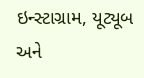ઇન્સ્ટાગ્રામ, યૂટ્યૂબ અને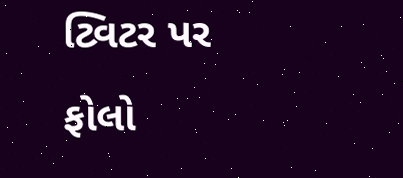ટ્વિટર પર ફોલો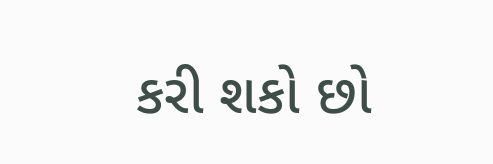કરી શકો છો